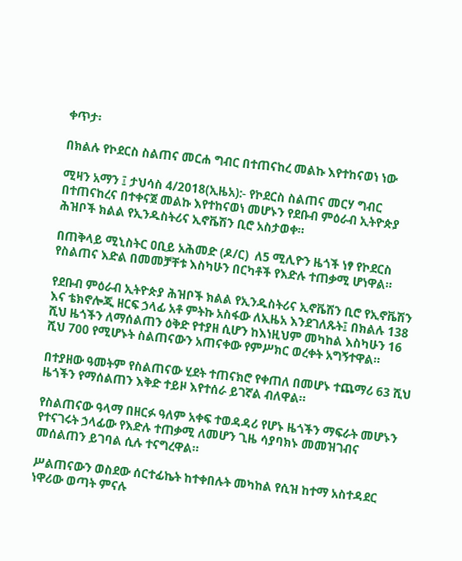ቀጥታ፡

በክልሉ የኮደርስ ስልጠና መርሐ ግብር በተጠናከረ መልኩ እየተከናወነ ነው

ሚዛን አማን ፤ ታህሳስ 4/2018(ኢዜአ):- የኮደርስ ስልጠና መርሃ ግብር በተጠናከረና በተቀናጀ መልኩ እየተከናወነ መሆኑን የደቡብ ምዕራብ ኢትዮጵያ ሕዝቦች ክልል የኢንዱስትሪና ኢኖቬሽን ቢሮ አስታወቀ።

በጠቅላይ ሚኒስትር ዐቢይ አሕመድ (ዶ/ር)  ለ5 ሚሊዮን ዜጎች ነፃ የኮደርስ የስልጠና እድል በመመቻቸቱ እስካሁን በርካቶች የእድሉ ተጠቃሚ ሆነዋል።

የደቡብ ምዕራብ ኢትዮጵያ ሕዝቦች ክልል የኢንዱስትሪና ኢኖቬሽን ቢሮ የኢኖቬሽን እና ቴክኖሎጂ ዘርፍ ኃላፊ አቶ ምትኩ አስፋው ለኢዜአ እንደገለጹት፤ በክልሉ 138 ሺህ ዜጎችን ለማሰልጠን ዕቅድ የተያዘ ሲሆን ከእነዚህም መካከል እስካሁን 16 ሺህ 700 የሚሆኑት ስልጠናውን አጠናቀው የምሥክር ወረቀት አግኝተዋል።

በተያዘው ዓመትም የስልጠናው ሂደት ተጠናክሮ የቀጠለ በመሆኑ ተጨማሪ 63 ሺህ ዜጎችን የማሰልጠን እቅድ ተይዞ እየተሰራ ይገኛል ብለዋል።

የስልጠናው ዓላማ በዘርፉ ዓለም አቀፍ ተወዳዳሪ የሆኑ ዜጎችን ማፍራት መሆኑን የተናገሩት ኃላፊው የእድሉ ተጠቃሚ ለመሆን ጊዜ ሳያባክኑ መመዝገብና መሰልጠን ይገባል ሲሉ ተናግረዋል።

ሥልጠናውን ወስደው ሰርተፊኬት ከተቀበሉት መካከል የሲዝ ከተማ አስተዳደር ነዋሪው ወጣት ምናሉ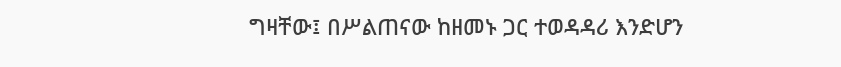ግዛቸው፤ በሥልጠናው ከዘመኑ ጋር ተወዳዳሪ እንድሆን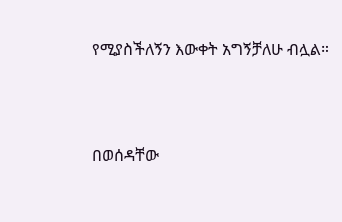የሚያስችለኝን እውቀት አግኝቻለሁ ብሏል።




በወሰዳቸው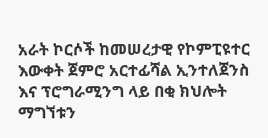አራት ኮርሶች ከመሠረታዊ የኮምፒዩተር እውቀት ጀምሮ አርተፊሻል ኢንተለጀንስ እና ፕሮግራሚንግ ላይ በቂ ክህሎት ማግኘቱን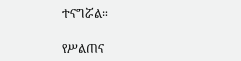ተናግሯል።

የሥልጠና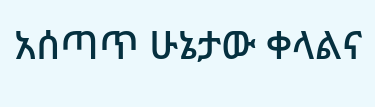አሰጣጥ ሁኔታው ቀላልና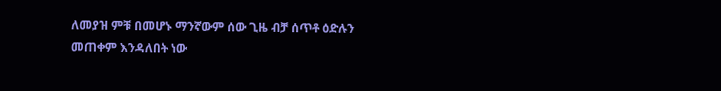ለመያዝ ምቹ በመሆኑ ማንኛውም ሰው ጊዜ ብቻ ሰጥቶ ዕድሉን መጠቀም እንዳለበት ነው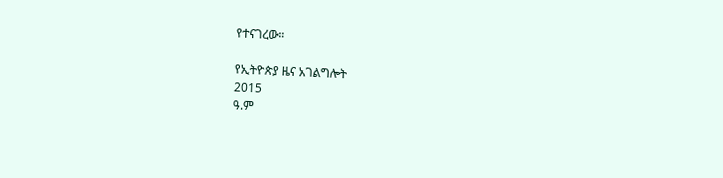የተናገረው።

የኢትዮጵያ ዜና አገልግሎት
2015
ዓ.ም